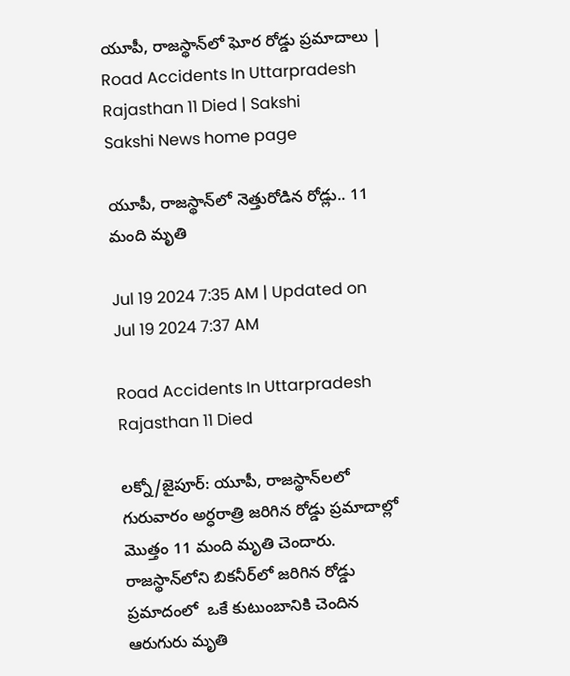యూపీ, రాజస్థాన్‌లో ఘోర రోడ్డు ప్రమాదాలు | Road Accidents In Uttarpradesh Rajasthan 11 Died | Sakshi
Sakshi News home page

యూపీ, రాజస్థాన్‌లో నెత్తురోడిన రోడ్లు.. 11 మంది మృతి

Jul 19 2024 7:35 AM | Updated on Jul 19 2024 7:37 AM

Road Accidents In Uttarpradesh Rajasthan 11 Died

లక్నో/జైపూర్‌: యూపీ, రాజస్థాన్‌లలో  గురువారం అర్ధరాత్రి జరిగిన రోడ్డు ప్రమాదాల్లో మొత్తం 11 మంది మృతి చెందారు. రాజస్థాన్‌లోని బికనీర్‌లో జరిగిన రోడ్డు ప్రమాదంలో  ఒకే కుటుంబానికి చెందిన ఆరుగురు మృతి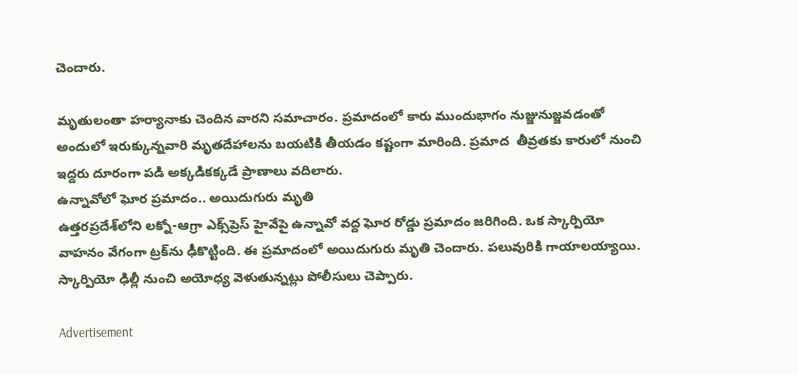చెందారు.

మృతులంతా హర్యానాకు చెందిన వారని సమాచారం. ప్రమాదంలో కారు ముందుభాగం నుజ్జునుజ్జవడంతో అందులో ఇరుక్కున్నవారి మృతదేహాలను బయటికి తీయడం కష్టంగా మారింది. ప్రమాద  తీవ్రతకు కారులో నుంచి ఇద్దరు దూరంగా పడి అక్కడికక్కడే ప్రాణాలు వదిలారు.
ఉన్నావోలో ఘోర ప్రమాదం.. అయిదుగురు మృతి
ఉత్తరప్రదేశ్‌లోని లక్నో-ఆగ్రా ఎక్స్‌ప్రెస్‌ హైవేపై ఉన్నావో వద్ద ఘోర రోడ్డు ప్రమాదం జరిగింది. ఒక స్కార్పియో వాహనం వేగంగా ట్రక్‌ను ఢీకొట్టింది. ఈ ప్రమాదంలో అయిదుగురు మృతి చెందారు. పలువురికి గాయాలయ్యాయి. స్కార్పియో ఢిల్లీ నుంచి అయోధ్య వెళుతున్నట్లు పోలీసులు చెప్పారు.

Advertisement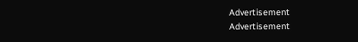Advertisement
Advertisement